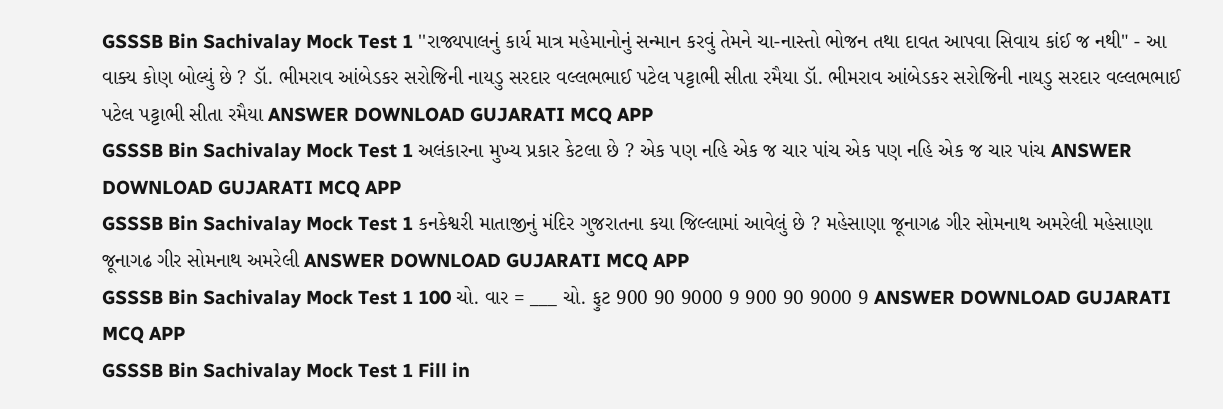GSSSB Bin Sachivalay Mock Test 1 ''રાજ્યપાલનું કાર્ય માત્ર મહેમાનોનું સન્માન કરવું તેમને ચા-નાસ્તો ભોજન તથા દાવત આપવા સિવાય કાંઈ જ નથી" - આ વાક્ય કોણ બોલ્યું છે ? ડૉ. ભીમરાવ આંબેડકર સરોજિની નાયડુ સરદાર વલ્લભભાઈ પટેલ પટ્ટાભી સીતા રમૈયા ડૉ. ભીમરાવ આંબેડકર સરોજિની નાયડુ સરદાર વલ્લભભાઈ પટેલ પટ્ટાભી સીતા રમૈયા ANSWER DOWNLOAD GUJARATI MCQ APP
GSSSB Bin Sachivalay Mock Test 1 અલંકારના મુખ્ય પ્રકાર કેટલા છે ? એક પણ નહિ એક જ ચાર પાંચ એક પણ નહિ એક જ ચાર પાંચ ANSWER DOWNLOAD GUJARATI MCQ APP
GSSSB Bin Sachivalay Mock Test 1 કનકેશ્વરી માતાજીનું મંદિર ગુજરાતના કયા જિલ્લામાં આવેલું છે ? મહેસાણા જૂનાગઢ ગીર સોમનાથ અમરેલી મહેસાણા જૂનાગઢ ગીર સોમનાથ અમરેલી ANSWER DOWNLOAD GUJARATI MCQ APP
GSSSB Bin Sachivalay Mock Test 1 100 ચો. વાર = ___ ચો. ફુટ 900 90 9000 9 900 90 9000 9 ANSWER DOWNLOAD GUJARATI MCQ APP
GSSSB Bin Sachivalay Mock Test 1 Fill in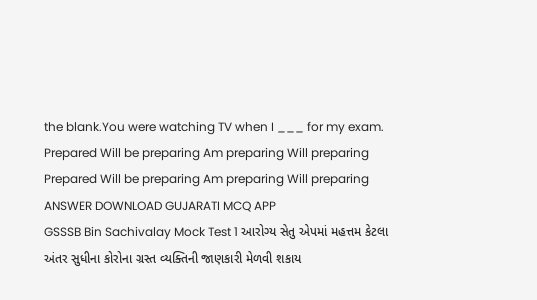the blank.You were watching TV when I ___ for my exam. Prepared Will be preparing Am preparing Will preparing Prepared Will be preparing Am preparing Will preparing ANSWER DOWNLOAD GUJARATI MCQ APP
GSSSB Bin Sachivalay Mock Test 1 આરોગ્ય સેતુ એપમાં મહત્તમ કેટલા અંતર સુધીના કોરોના ગ્રસ્ત વ્યક્તિની જાણકારી મેળવી શકાય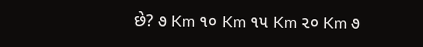છે? ૭ Km ૧૦ Km ૧૫ Km ૨૦ Km ૭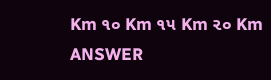Km ૧૦ Km ૧૫ Km ૨૦ Km ANSWER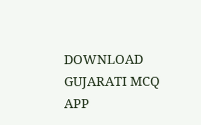DOWNLOAD GUJARATI MCQ APP